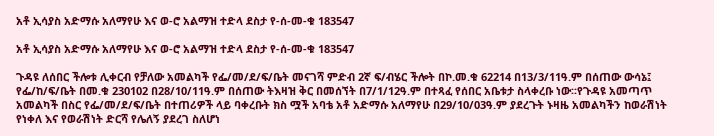አቶ ኢሳያስ አድማሱ አለማየሁ እና ወ-ሮ አልማዝ ተድላ ደስታ የ-ሰ-መ-ቁ 183547

አቶ ኢሳያስ አድማሱ አለማየሁ እና ወ-ሮ አልማዝ ተድላ ደስታ የ-ሰ-መ-ቁ 183547

ጉዳዩ ለሰበር ችሎቱ ሊቀርብ የቻለው አመልካች የፌ/መ/ደ/ፍ/ቤት መናገሻ ምድብ 2ኛ ፍ/ብሄር ችሎት በኮ.መ.ቁ 62214 በ13/3/11ዓ.ም በሰጠው ውሳኔ፤ የፌ/ከ/ፍ/ቤት በመ.ቁ 230102 በ28/10/11ዓ.ም በሰጠው ትእዛዝ ቅር በመሰኘት በ7/1/12ዓ.ም በተጻፈ የሰበር አቤቱታ ስላቀረቡ ነው፡፡የጉዳዩ አመጣጥ አመልካች በስር የፌ/መ/ደ/ፍ/ቤት በተጠሪዎች ላይ ባቀረቡት ክስ ሟች አባቴ አቶ አድማሱ አለማየሁ በ29/10/03ዓ.ም ያደረጉት ኑዛዜ አመልካችን ከወራሽነት የነቀለ እና የወራሽነት ድርሻ የሌለኝ ያደረገ ስለሆነ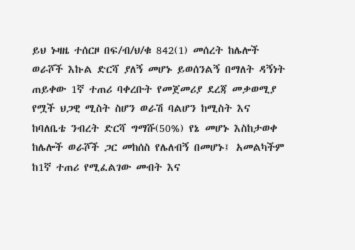ይህ ኑዛዜ ተሰርዞ በፍ/ብ/ህ/ቁ 842(1) መሰረት ከሌሎች ወራሾች እኩል ድርሻ ያለኝ መሆኑ ይወሰንልኝ በማለት ዳኝነት ጠይቀው 1ኛ ተጠሪ ባቀረቡት የመጀመሪያ ደረጃ መቃወሚያ የሟች ህጋዊ ሚስት ስሆን ወራሽ ባልሆን ከሚስት እና ከባለቤቴ ንብረት ድርሻ ግማሹ(50%) የኔ መሆኑ እስከታወቀ ከሌሎች ወራሾች ጋር መከሰስ የሌለብኝ በመሆኑ፤ አመልካችም ከ1ኛ ተጠሪ የሚፈልገው መብት እና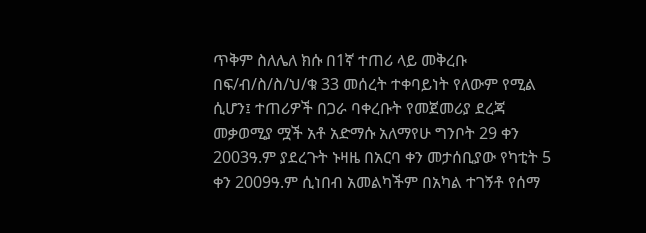ጥቅም ስለሌለ ክሱ በ1ኛ ተጠሪ ላይ መቅረቡ በፍ/ብ/ስ/ስ/ህ/ቁ 33 መሰረት ተቀባይነት የለውም የሚል ሲሆን፤ ተጠሪዎች በጋራ ባቀረቡት የመጀመሪያ ደረጃ መቃወሚያ ሟች አቶ አድማሱ አለማየሁ ግንቦት 29 ቀን 2003ዓ.ም ያደረጉት ኑዛዜ በአርባ ቀን መታሰቢያው የካቲት 5 ቀን 2009ዓ.ም ሲነበብ አመልካችም በአካል ተገኝቶ የሰማ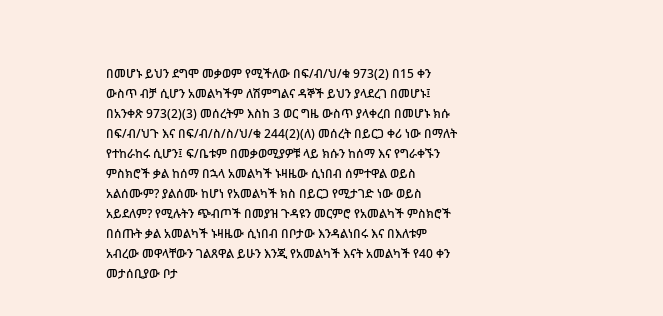በመሆኑ ይህን ደግሞ መቃወም የሚችለው በፍ/ብ/ህ/ቁ 973(2) በ15 ቀን ውስጥ ብቻ ሲሆን አመልካችም ለሽምግልና ዳኞች ይህን ያላደረገ በመሆኑ፤ በአንቀጽ 973(2)(3) መሰረትም እስከ 3 ወር ግዜ ውስጥ ያላቀረበ በመሆኑ ክሱ በፍ/ብ/ህጉ እና በፍ/ብ/ስ/ስ/ህ/ቁ 244(2)(ለ) መሰረት በይርጋ ቀሪ ነው በማለት የተከራከሩ ሲሆን፤ ፍ/ቤቱም በመቃወሚያዎቹ ላይ ክሱን ከሰማ እና የግራቀኙን ምስክሮች ቃል ከሰማ በኋላ አመልካች ኑዛዜው ሲነበብ ሰምተዋል ወይስ አልሰሙም? ያልሰሙ ከሆነ የአመልካች ክስ በይርጋ የሚታገድ ነው ወይስ አይደለም? የሚሉትን ጭብጦች በመያዝ ጉዳዩን መርምሮ የአመልካች ምስክሮች በሰጡት ቃል አመልካች ኑዛዜው ሲነበብ በቦታው እንዳልነበሩ እና በእለቱም አብረው መዋላቸውን ገልጸዋል ይሁን እንጂ የአመልካች እናት አመልካች የ40 ቀን መታሰቢያው ቦታ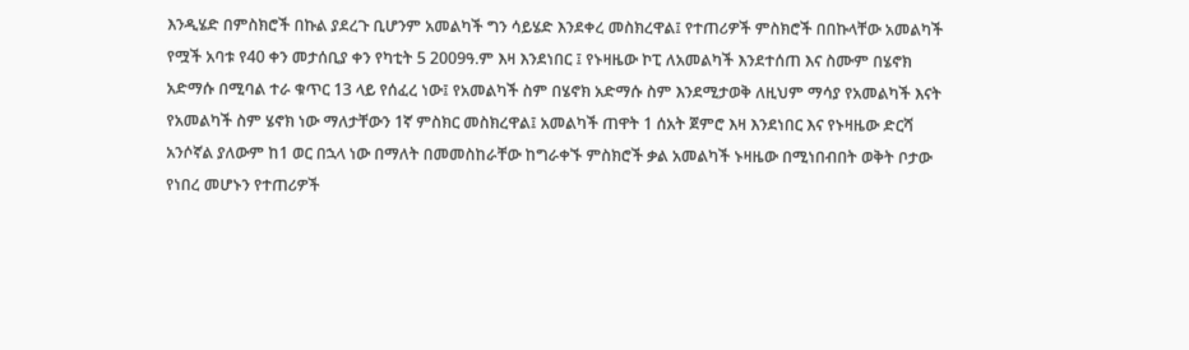እንዲሄድ በምስክሮች በኩል ያደረጉ ቢሆንም አመልካች ግን ሳይሄድ እንደቀረ መስክረዋል፤ የተጠሪዎች ምስክሮች በበኩላቸው አመልካች የሟች አባቱ የ40 ቀን መታሰቢያ ቀን የካቲት 5 2009ዓ.ም እዛ እንደነበር ፤ የኑዛዜው ኮፒ ለአመልካች እንደተሰጠ እና ስሙም በሄኖክ አድማሱ በሚባል ተራ ቁጥር 13 ላይ የሰፈረ ነው፤ የአመልካች ስም በሄኖክ አድማሱ ስም እንደሚታወቅ ለዚህም ማሳያ የአመልካች እናት የአመልካች ስም ሄኖክ ነው ማለታቸውን 1ኛ ምስክር መስክረዋል፤ አመልካች ጠዋት 1 ሰአት ጀምሮ እዛ እንደነበር እና የኑዛዜው ድርሻ አንሶኛል ያለውም ከ1 ወር በኋላ ነው በማለት በመመስከራቸው ከግራቀኙ ምስክሮች ቃል አመልካች ኑዛዜው በሚነበብበት ወቅት ቦታው የነበረ መሆኑን የተጠሪዎች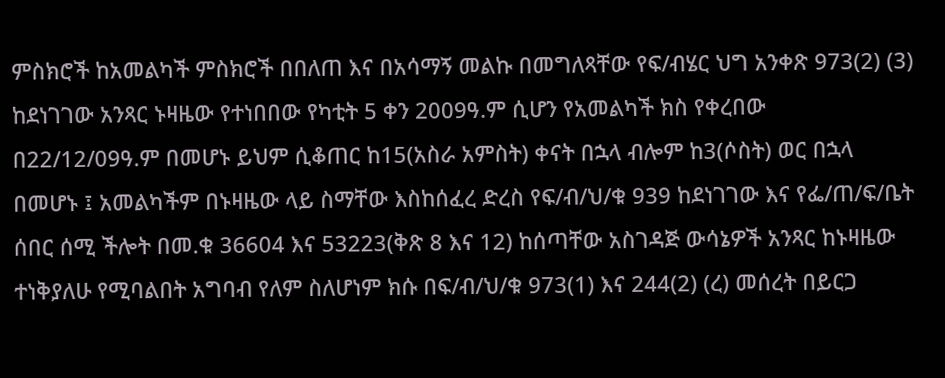ምስክሮች ከአመልካች ምስክሮች በበለጠ እና በአሳማኝ መልኩ በመግለጻቸው የፍ/ብሄር ህግ አንቀጽ 973(2) (3) ከደነገገው አንጻር ኑዛዜው የተነበበው የካቲት 5 ቀን 2009ዓ.ም ሲሆን የአመልካች ክስ የቀረበው በ22/12/09ዓ.ም በመሆኑ ይህም ሲቆጠር ከ15(አስራ አምስት) ቀናት በኋላ ብሎም ከ3(ሶስት) ወር በኋላ በመሆኑ ፤ አመልካችም በኑዛዜው ላይ ስማቸው እስከሰፈረ ድረስ የፍ/ብ/ህ/ቁ 939 ከደነገገው እና የፌ/ጠ/ፍ/ቤት ሰበር ሰሚ ችሎት በመ.ቁ 36604 እና 53223(ቅጽ 8 እና 12) ከሰጣቸው አስገዳጅ ውሳኔዎች አንጻር ከኑዛዜው ተነቅያለሁ የሚባልበት አግባብ የለም ስለሆነም ክሱ በፍ/ብ/ህ/ቁ 973(1) እና 244(2) (ረ) መሰረት በይርጋ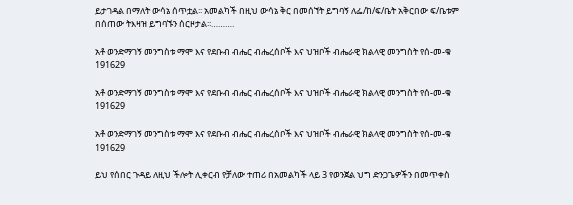ይታገዳል በማለት ውሳኔ ሰጥቷል፡፡ አመልካች በዚህ ውሳኔ ቅር በመሰኘት ይግባኝ ለፌ/ከ/ፍ/ቤት አቅርበው ፍ/ቤቱም በሰጠው ትእዛዝ ይግባኙን ሰርዞታል፡፡……….

አቶ ወንድማገኝ መንግስቱ ማሞ እና የደቡብ ብሔር ብሔረሰቦች እና ህዝቦች ብሔራዊ ክልላዊ መንግስት የሰ-መ-ቁ 191629

አቶ ወንድማገኝ መንግስቱ ማሞ እና የደቡብ ብሔር ብሔረሰቦች እና ህዝቦች ብሔራዊ ክልላዊ መንግስት የሰ-መ-ቁ 191629

አቶ ወንድማገኝ መንግስቱ ማሞ እና የደቡብ ብሔር ብሔረሰቦች እና ህዝቦች ብሔራዊ ክልላዊ መንግስት የሰ-መ-ቁ 191629

ይህ የሰበር ጉዳይ ለዚህ ችሎት ሊቀርብ የቻለው ተጠሪ በአመልካች ላይ 3 የወንጀል ህግ ድንጋጌዎችን በመጥቀስ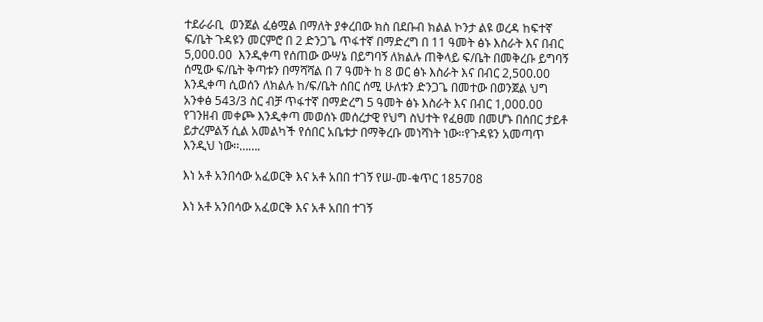ተደራራቢ  ወንጀል ፈፅሟል በማለት ያቀረበው ክስ በደቡብ ክልል ኮንታ ልዩ ወረዳ ከፍተኛ ፍ/ቤት ጉዳዩን መርምሮ በ 2 ድንጋጌ ጥፋተኛ በማድረግ በ 11 ዓመት ፅኑ እስራት እና በብር 5,000.00  እንዲቀጣ የሰጠው ውሣኔ በይግባኝ ለክልሉ ጠቅላይ ፍ/ቤት በመቅረቡ ይግባኝ ሰሚው ፍ/ቤት ቅጣቱን በማሻሻል በ 7 ዓመት ከ 8 ወር ፅኑ እስራት እና በብር 2,500.00  እንዲቀጣ ሲወሰን ለክልሉ ከ/ፍ/ቤት ሰበር ሰሚ ሁለቱን ድንጋጌ በመተው በወንጀል ህግ አንቀፅ 543/3 ስር ብቻ ጥፋተኛ በማድረግ 5 ዓመት ፅኑ እስራት እና በብር 1,000.00 የገንዘብ መቀጮ እንዲቀጣ መወሰኑ መሰረታዊ የህግ ስህተት የፈፀመ በመሆኑ በሰበር ታይቶ ይታረምልኝ ሲል አመልካች የሰበር አቤቱታ በማቅረቡ መነሻነት ነው፡፡የጉዳዩን አመጣጥ እንዲህ ነው፡፡…….

እነ አቶ አንበሳው አፈወርቅ እና አቶ አበበ ተገኝ የሠ-መ-ቁጥር 185708

እነ አቶ አንበሳው አፈወርቅ እና አቶ አበበ ተገኝ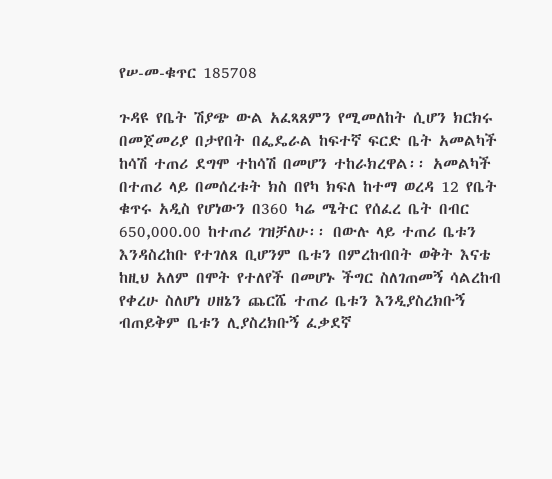የሠ-መ-ቁጥር 185708

ጉዳዩ የቤት ሽያጭ ውል አፈጻጸምን የሚመለከት ሲሆን ክርክሩ በመጀመሪያ በታየበት በፌዴራል ከፍተኛ ፍርድ ቤት አመልካች ከሳሽ ተጠሪ ደግሞ ተከሳሽ በመሆን ተከራክረዋል፡፡ አመልካች በተጠሪ ላይ በመሰረቱት ክስ በየካ ክፍለ ከተማ ወረዳ 12 የቤት ቁጥሩ አዲስ የሆነውን በ360 ካሬ ሜትር የሰፈረ ቤት በብር 650,000.00 ከተጠሪ ገዝቻለሁ፡፡ በውሉ ላይ ተጠሪ ቤቱን እንዳስረከቡ የተገለጸ ቢሆንም ቤቱን በምረከብበት ወቅት እናቴ ከዚህ አለም በሞት የተለየች በመሆኑ ችግር ስለገጠመኝ ሳልረከብ የቀረሁ ስለሆነ ሀዘኔን ጨርሼ ተጠሪ ቤቱን እንዲያስረክቡኝ ብጠይቅም ቤቱን ሊያስረክቡኝ ፈቃደኛ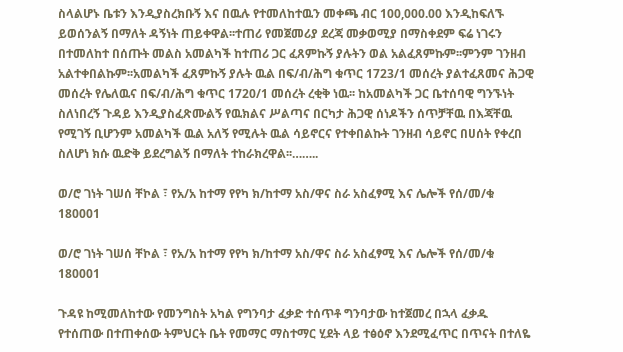ስላልሆኑ ቤቱን እንዲያስረክቡኝ እና በዉሉ የተመለከተዉን መቀጫ ብር 100,000.00 እንዲከፍለኙ ይወሰንልኝ በማለት ዳኝነት ጠይቀዋል፡፡ተጠሪ የመጀመሪያ ደረጃ መቃወሚያ በማስቀደም ፍሬ ነገሩን በተመለከተ በሰጡት መልስ አመልካች ከተጠሪ ጋር ፈጸምኩኝ ያሉትን ወል አልፈጸምኩም፡፡ምንም ገንዘብ አልተቀበልኩም፡፡አመልካች ፈጸምኩኝ ያሉት ዉል በፍ/ብ/ሕግ ቁጥር 1723/1 መሰረት ያልተፈጸመና ሕጋዊ መሰረት የሌለዉና በፍ/ብ/ሕግ ቁጥር 1720/1 መሰረት ረቂቅ ነዉ፡፡ ከአመልካች ጋር ቤተሰባዊ ግንኙነት ስለነበረኝ ጉዳይ እንዲያስፈጽሙልኝ የዉክልና ሥልጣና በርካታ ሕጋዊ ሰነዶችን ሰጥቻቸዉ በእጃቸዉ የሚገኝ ቢሆንም አመልካች ዉል አለኝ የሚሉት ዉል ሳይኖርና የተቀበልኩት ገንዘብ ሳይኖር በሀሰት የቀረበ ስለሆነ ክሱ ዉድቅ ይደረግልኝ በማለት ተከራክረዋል፡፡……..

ወ/ሮ ገነት ገሠሰ ቸኮል ፣ የአ/አ ከተማ የየካ ክ/ከተማ አስ/ዋና ስራ አስፈፃሚ እና ሌሎች የሰ/መ/ቁ 180001

ወ/ሮ ገነት ገሠሰ ቸኮል ፣ የአ/አ ከተማ የየካ ክ/ከተማ አስ/ዋና ስራ አስፈፃሚ እና ሌሎች የሰ/መ/ቁ 180001

ጉዳዩ ከሚመለከተው የመንግስት አካል የግንባታ ፈቃድ ተሰጥቶ ግንባታው ከተጀመረ በኋላ ፈቃዱ የተሰጠው በተጠቀሰው ትምህርት ቤት የመማር ማስተማር ሂደት ላይ ተፅዕኖ እንደሚፈጥር በጥናት በተለዬ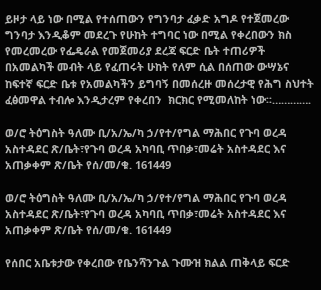ይዞታ ላይ ነው በሚል የተሰጠውን የግንባታ ፈቃድ አግዶ የተጀመረው ግንባታ እንዲቆም መደረጉ የሁከት ተግባር ነው በሚል የቀረበውን ክስ የመረመረው የፌዴራል የመጀመሪያ ደረጃ ፍርድ ቤት ተጠሪዎች በአመልካች መብት ላይ የፈጠሩት ሁከት የለም ሲል በሰጠው ውሣኔና ከፍተኛ ፍርድ ቤቱ የአመልካችን ይግባኝ በመሰረዙ መሰረታዊ የሕግ ስህተት ፈፅመዋል ተብሎ እንዲታረም የቀረበን  ክርክር የሚመለከት ነው፡፡………….

ወ/ሮ ትዕግስት ዓለሙ ቢ/አ/ኤ/ካ ኃ/የተ/የግል ማሕበር የጉባ ወረዳ አስተዳደር ጽ/ቤት፣የጉባ ወረዳ አካባቢ ጥበቃ፣መሬት አስተዳደር እና አጠቃቀም ጽ/ቤት የሰ/መ/ቁ. 161449

ወ/ሮ ትዕግስት ዓለሙ ቢ/አ/ኤ/ካ ኃ/የተ/የግል ማሕበር የጉባ ወረዳ አስተዳደር ጽ/ቤት፣የጉባ ወረዳ አካባቢ ጥበቃ፣መሬት አስተዳደር እና አጠቃቀም ጽ/ቤት የሰ/መ/ቁ. 161449

የሰበር አቤቱታው የቀረበው የቤንሻንጉል ጉሙዝ ክልል ጠቅላይ ፍርድ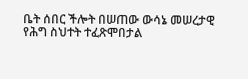ቤት ሰበር ችሎት በሠጠው ውሳኔ መሠረታዊ የሕግ ስህተት ተፈጽሞበታል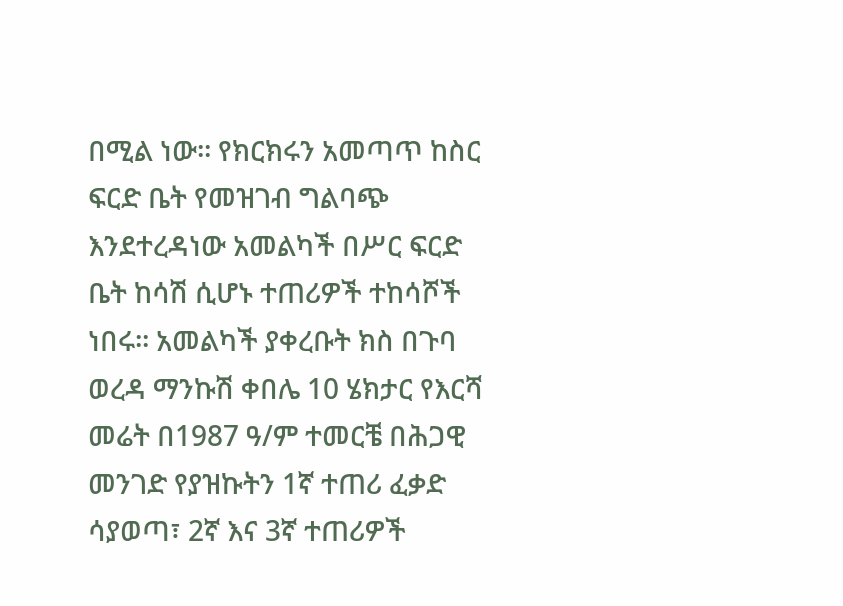በሚል ነው፡፡ የክርክሩን አመጣጥ ከስር ፍርድ ቤት የመዝገብ ግልባጭ እንደተረዳነው አመልካች በሥር ፍርድ ቤት ከሳሽ ሲሆኑ ተጠሪዎች ተከሳሾች ነበሩ፡፡ አመልካች ያቀረቡት ክስ በጉባ ወረዳ ማንኩሽ ቀበሌ 10 ሄክታር የእርሻ መሬት በ1987 ዓ/ም ተመርቼ በሕጋዊ መንገድ የያዝኩትን 1ኛ ተጠሪ ፈቃድ ሳያወጣ፣ 2ኛ እና 3ኛ ተጠሪዎች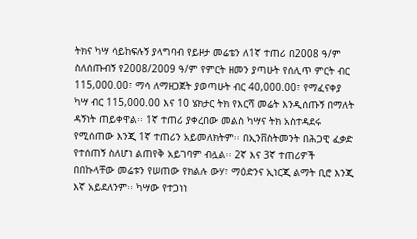ትክና ካሣ ሳይከፍሉኝ ያላግባብ የይዞታ መሬቴን ለ1ኛ ተጠሪ በ2008 ዓ/ም ስለሰጡብኝ የ2008/2009 ዓ/ም የምርት ዘመን ያጣሁት የሰሊጥ ምርት ብር 115,000.00፣ ማሳ ለማዘጋጀት ያወጣሁት ብር 40,000.00፣ የማፈናቀያ ካሣ ብር 115,000.00 እና 10 ሄክታር ትክ የእርሻ መሬት እንዲሰጡኝ በማለት ዳኝነት ጠይቀዋል፡፡ 1ኛ ተጠሪ ያቀረበው መልስ ካሣና ትክ አስተዳደሩ የሚሰጠው እንጂ 1ኛ ተጠሪን አይመለክትም፡፡ በኢንቨስትመንት በሕጋዊ ፈቃድ የተሰጠኝ ስለሆነ ልጠየቅ አይገባም ብሏል፡፡ 2ኛ እና 3ኛ ተጠሪዎች በበኩላቸው መሬቱን የሠጠው የክልሉ ውሃ፣ ማዕድንና ኢነርጂ ልማት ቢሮ እንጂ እኛ አይደለንም፡፡ ካሣው የተጋነነ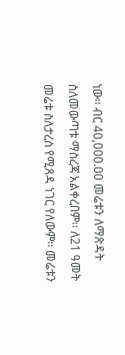ነው፡፡ ብር 40,000.00 መሬቱን ለማጽዳት ስለመውጣቱ ማስረጃ አልቀረበም፡፡ ለ21 ዓመት መሬቱ ስለታረሰ የሚጸዳ ነገር የለውም፡፡ መሬቱን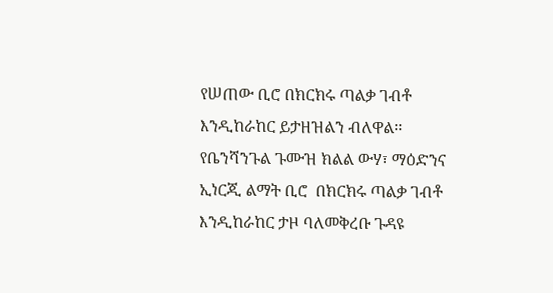የሠጠው ቢሮ በክርክሩ ጣልቃ ገብቶ እንዲከራከር ይታዘዝልን ብለዋል፡፡ የቤንሻንጉል ጉሙዝ ክልል ውሃ፣ ማዕድንና ኢነርጂ ልማት ቢሮ  በክርክሩ ጣልቃ ገብቶ እንዲከራከር ታዞ ባለመቅረቡ ጉዳዩ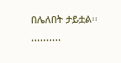በሌለበት ታይቷል፡፡..........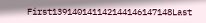First139140141142144146147148Last